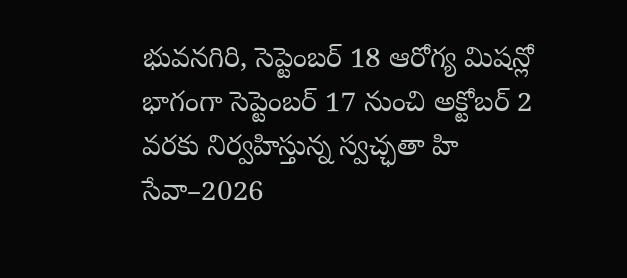భువనగిరి, సెప్టెంబర్ 18 ఆరోగ్య మిషన్లో భాగంగా సెప్టెంబర్ 17 నుంచి అక్టోబర్ 2 వరకు నిర్వహిస్తున్న స్వచ్ఛతా హి సేవా–2026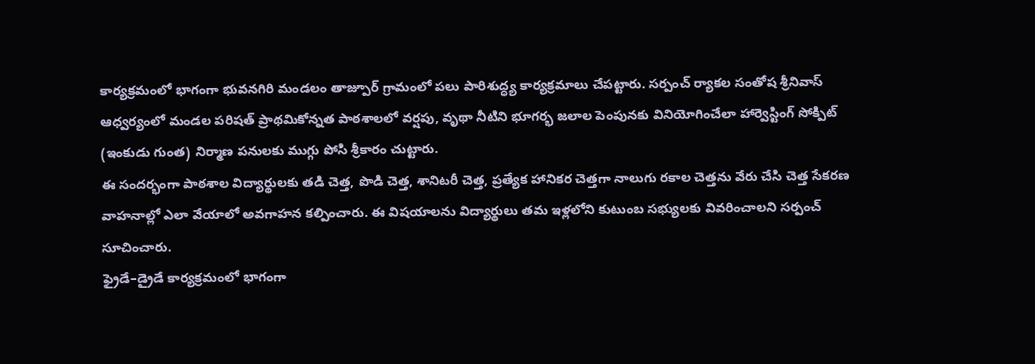కార్యక్రమంలో భాగంగా భువనగిరి మండలం తాజ్పూర్ గ్రామంలో పలు పారిశుద్ధ్య కార్యక్రమాలు చేపట్టారు. సర్పంచ్ ర్యాకల సంతోష శ్రీనివాస్ ఆధ్వర్యంలో మండల పరిషత్ ప్రాథమికోన్నత పాఠశాలలో వర్షపు, వృథా నీటిని భూగర్భ జలాల పెంపునకు వినియోగించేలా హార్వెస్టింగ్ సోక్పిట్ (ఇంకుడు గుంత) నిర్మాణ పనులకు ముగ్గు పోసి శ్రీకారం చుట్టారు.
ఈ సందర్భంగా పాఠశాల విద్యార్థులకు తడి చెత్త, పొడి చెత్త, శానిటరీ చెత్త, ప్రత్యేక హానికర చెత్తగా నాలుగు రకాల చెత్తను వేరు చేసి చెత్త సేకరణ వాహనాల్లో ఎలా వేయాలో అవగాహన కల్పించారు. ఈ విషయాలను విద్యార్థులు తమ ఇళ్లలోని కుటుంబ సభ్యులకు వివరించాలని సర్పంచ్ సూచించారు.
ఫ్రైడే–డ్రైడే కార్యక్రమంలో భాగంగా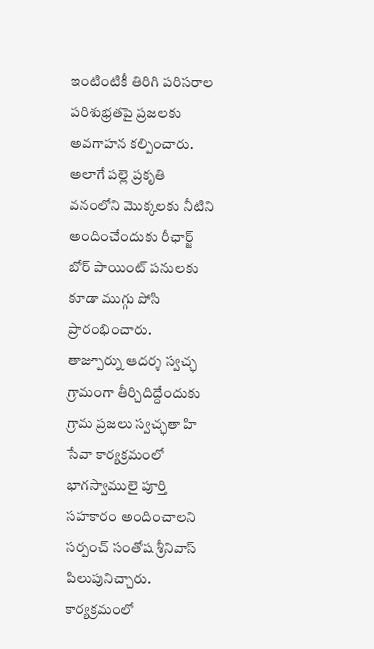ఇంటింటికీ తిరిగి పరిసరాల పరిశుభ్రతపై ప్రజలకు అవగాహన కల్పించారు. అలాగే పల్లె ప్రకృతి వనంలోని మొక్కలకు నీటిని అందించేందుకు రీఛార్జ్ బోర్ పాయింట్ పనులకు కూడా ముగ్గు పోసి ప్రారంభించారు.
తాజ్పూర్ను ఆదర్శ స్వచ్ఛ గ్రామంగా తీర్చిదిద్దేందుకు గ్రామ ప్రజలు స్వచ్ఛతా హి సేవా కార్యక్రమంలో భాగస్వాములై పూర్తి సహకారం అందించాలని సర్పంచ్ సంతోష శ్రీనివాస్ పిలుపునిచ్చారు.
కార్యక్రమంలో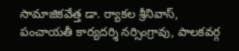సామాజికవేత్త డా. ర్యాకల శ్రీనివాస్, పంచాయతీ కార్యదర్శి నర్సింగ్రావు, పాలకవర్గ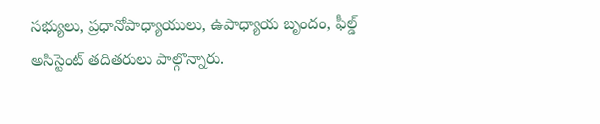సభ్యులు, ప్రధానోపాధ్యాయులు, ఉపాధ్యాయ బృందం, ఫీల్డ్ అసిస్టెంట్ తదితరులు పాల్గొన్నారు.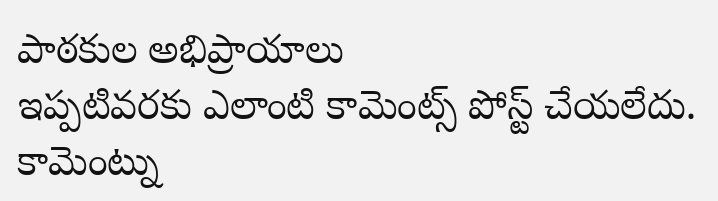పాఠకుల అభిప్రాయాలు
ఇప్పటివరకు ఎలాంటి కామెంట్స్ పోస్ట్ చేయలేదు.
కామెంట్ను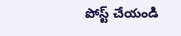పోస్ట్ చేయండి